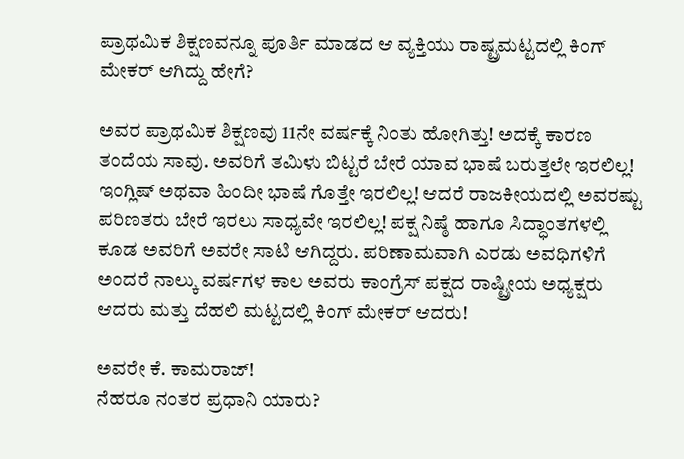ಪ್ರಾಥಮಿಕ ಶಿಕ್ಷಣವನ್ನೂ ಪೂರ್ತಿ ಮಾಡದ ಆ ವ್ಯಕ್ತಿಯು ರಾಷ್ಟ್ರಮಟ್ಟದಲ್ಲಿ ಕಿಂಗ್ ಮೇಕರ್ ಆಗಿದ್ದು ಹೇಗೆ?

ಅವರ ಪ್ರಾಥಮಿಕ ಶಿಕ್ಷಣವು 11ನೇ ವರ್ಷಕ್ಕೆ ನಿಂತು ಹೋಗಿತ್ತು! ಅದಕ್ಕೆ ಕಾರಣ ತಂದೆಯ ಸಾವು. ಅವರಿಗೆ ತಮಿಳು ಬಿಟ್ಟರೆ ಬೇರೆ ಯಾವ ಭಾಷೆ ಬರುತ್ತಲೇ ಇರಲಿಲ್ಲ! ಇಂಗ್ಲಿಷ್ ಅಥವಾ ಹಿಂದೀ ಭಾಷೆ ಗೊತ್ತೇ ಇರಲಿಲ್ಲ! ಆದರೆ ರಾಜಕೀಯದಲ್ಲಿ ಅವರಷ್ಟು ಪರಿಣತರು ಬೇರೆ ಇರಲು ಸಾಧ್ಯವೇ ಇರಲಿಲ್ಲ! ಪಕ್ಷ ನಿಷ್ಠೆ ಹಾಗೂ ಸಿದ್ಧಾಂತಗಳಲ್ಲಿ ಕೂಡ ಅವರಿಗೆ ಅವರೇ ಸಾಟಿ ಆಗಿದ್ದರು. ಪರಿಣಾಮವಾಗಿ ಎರಡು ಅವಧಿಗಳಿಗೆ ಅಂದರೆ ನಾಲ್ಕು ವರ್ಷಗಳ ಕಾಲ ಅವರು ಕಾಂಗ್ರೆಸ್ ಪಕ್ಷದ ರಾಷ್ಟ್ರೀಯ ಅಧ್ಯಕ್ಷರು ಆದರು ಮತ್ತು ದೆಹಲಿ ಮಟ್ಟದಲ್ಲಿ ಕಿಂಗ್ ಮೇಕರ್ ಆದರು!

ಅವರೇ ಕೆ. ಕಾಮರಾಜ್!
ನೆಹರೂ ನಂತರ ಪ್ರಧಾನಿ ಯಾರು?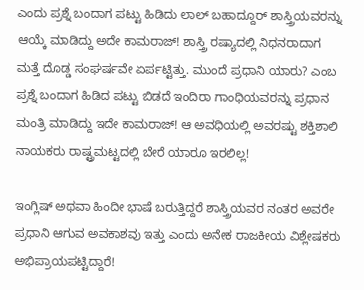ಎಂದು ಪ್ರಶ್ನೆ ಬಂದಾಗ ಪಟ್ಟು ಹಿಡಿದು ಲಾಲ್ ಬಹಾದ್ದೂರ್ ಶಾಸ್ತ್ರಿಯವರನ್ನು ಆಯ್ಕೆ ಮಾಡಿದ್ದು ಅದೇ ಕಾಮರಾಜ್! ಶಾಸ್ತ್ರಿ ರಷ್ಯಾದಲ್ಲಿ ನಿಧನರಾದಾಗ ಮತ್ತೆ ದೊಡ್ಡ ಸಂಘರ್ಷವೇ ಏರ್ಪಟ್ಟಿತ್ತು. ಮುಂದೆ ಪ್ರಧಾನಿ ಯಾರು? ಎಂಬ ಪ್ರಶ್ನೆ ಬಂದಾಗ ಹಿಡಿದ ಪಟ್ಟು ಬಿಡದೆ ಇಂದಿರಾ ಗಾಂಧಿಯವರನ್ನು ಪ್ರಧಾನ ಮಂತ್ರಿ ಮಾಡಿದ್ದು ಇದೇ ಕಾಮರಾಜ್! ಆ ಅವಧಿಯಲ್ಲಿ ಅವರಷ್ಟು ಶಕ್ತಿಶಾಲಿ ನಾಯಕರು ರಾಷ್ಟ್ರಮಟ್ಟದಲ್ಲಿ ಬೇರೆ ಯಾರೂ ಇರಲಿಲ್ಲ!

ಇಂಗ್ಲಿಷ್ ಅಥವಾ ಹಿಂದೀ ಭಾಷೆ ಬರುತ್ತಿದ್ದರೆ ಶಾಸ್ತ್ರಿಯವರ ನಂತರ ಅವರೇ ಪ್ರಧಾನಿ ಆಗುವ ಅವಕಾಶವು ಇತ್ತು ಎಂದು ಅನೇಕ ರಾಜಕೀಯ ವಿಶ್ಲೇಷಕರು ಅಭಿಪ್ರಾಯಪಟ್ಟಿದ್ದಾರೆ!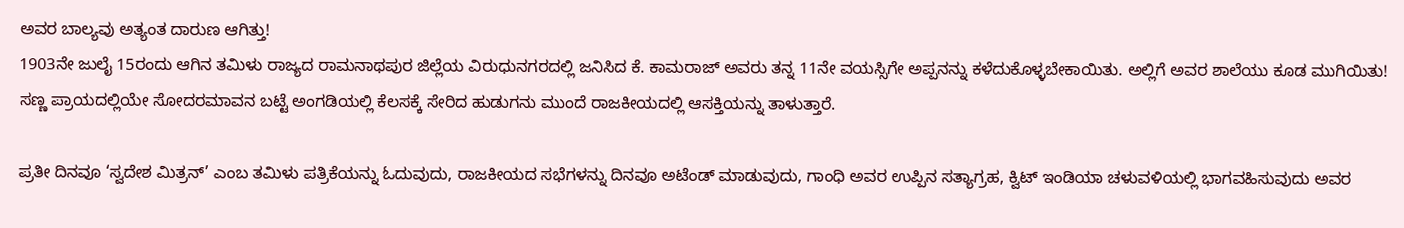ಅವರ ಬಾಲ್ಯವು ಅತ್ಯಂತ ದಾರುಣ ಆಗಿತ್ತು!
1903ನೇ ಜುಲೈ 15ರಂದು ಆಗಿನ ತಮಿಳು ರಾಜ್ಯದ ರಾಮನಾಥಪುರ ಜಿಲ್ಲೆಯ ವಿರುಧುನಗರದಲ್ಲಿ ಜನಿಸಿದ ಕೆ. ಕಾಮರಾಜ್ ಅವರು ತನ್ನ 11ನೇ ವಯಸ್ಸಿಗೇ ಅಪ್ಪನನ್ನು ಕಳೆದುಕೊಳ್ಳಬೇಕಾಯಿತು. ಅಲ್ಲಿಗೆ ಅವರ ಶಾಲೆಯು ಕೂಡ ಮುಗಿಯಿತು! ಸಣ್ಣ ಪ್ರಾಯದಲ್ಲಿಯೇ ಸೋದರಮಾವನ ಬಟ್ಟೆ ಅಂಗಡಿಯಲ್ಲಿ ಕೆಲಸಕ್ಕೆ ಸೇರಿದ ಹುಡುಗನು ಮುಂದೆ ರಾಜಕೀಯದಲ್ಲಿ ಆಸಕ್ತಿಯನ್ನು ತಾಳುತ್ತಾರೆ.

ಪ್ರತೀ ದಿನವೂ ‘ಸ್ವದೇಶ ಮಿತ್ರನ್’ ಎಂಬ ತಮಿಳು ಪತ್ರಿಕೆಯನ್ನು ಓದುವುದು, ರಾಜಕೀಯದ ಸಭೆಗಳನ್ನು ದಿನವೂ ಅಟೆಂಡ್ ಮಾಡುವುದು, ಗಾಂಧಿ ಅವರ ಉಪ್ಪಿನ ಸತ್ಯಾಗ್ರಹ, ಕ್ವಿಟ್ ಇಂಡಿಯಾ ಚಳುವಳಿಯಲ್ಲಿ ಭಾಗವಹಿಸುವುದು ಅವರ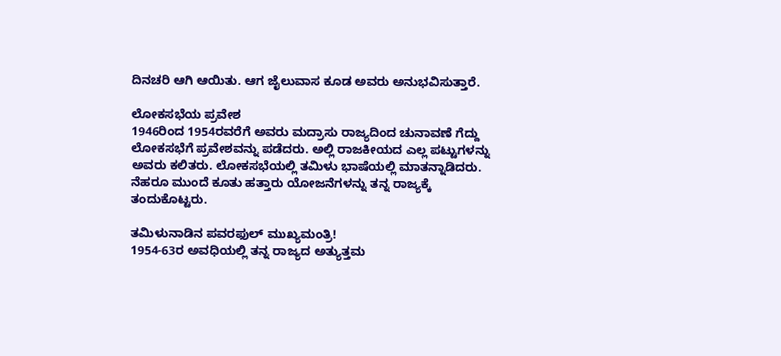ದಿನಚರಿ ಆಗಿ ಆಯಿತು. ಆಗ ಜೈಲುವಾಸ ಕೂಡ ಅವರು ಅನುಭವಿಸುತ್ತಾರೆ.

ಲೋಕಸಭೆಯ ಪ್ರವೇಶ
1946ರಿಂದ 1954ರವರೆಗೆ ಅವರು ಮದ್ರಾಸು ರಾಜ್ಯದಿಂದ ಚುನಾವಣೆ ಗೆದ್ದು ಲೋಕಸಭೆಗೆ ಪ್ರವೇಶವನ್ನು ಪಡೆದರು. ಅಲ್ಲಿ ರಾಜಕೀಯದ ಎಲ್ಲ ಪಟ್ಟುಗಳನ್ನು ಅವರು ಕಲಿತರು. ಲೋಕಸಭೆಯಲ್ಲಿ ತಮಿಳು ಭಾಷೆಯಲ್ಲಿ ಮಾತನ್ನಾಡಿದರು. ನೆಹರೂ ಮುಂದೆ ಕೂತು ಹತ್ತಾರು ಯೋಜನೆಗಳನ್ನು ತನ್ನ ರಾಜ್ಯಕ್ಕೆ ತಂದುಕೊಟ್ಟರು.

ತಮಿಳುನಾಡಿನ ಪವರಫುಲ್ ಮುಖ್ಯಮಂತ್ರಿ!
1954-63ರ ಅವಧಿಯಲ್ಲಿ ತನ್ನ ರಾಜ್ಯದ ಅತ್ಯುತ್ತಮ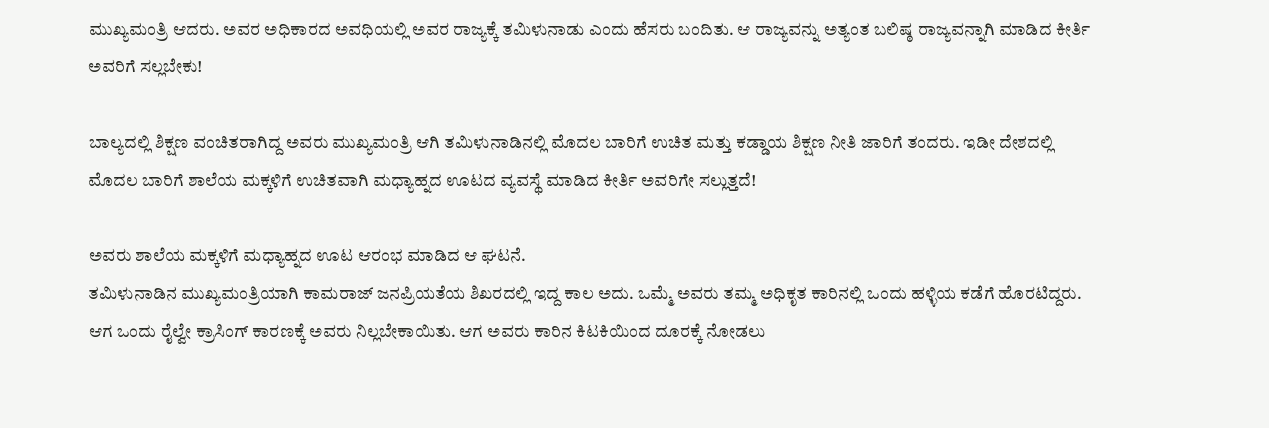ಮುಖ್ಯಮಂತ್ರಿ ಆದರು. ಅವರ ಅಧಿಕಾರದ ಅವಧಿಯಲ್ಲಿ ಅವರ ರಾಜ್ಯಕ್ಕೆ ತಮಿಳುನಾಡು ಎಂದು ಹೆಸರು ಬಂದಿತು. ಆ ರಾಜ್ಯವನ್ನು ಅತ್ಯಂತ ಬಲಿಷ್ಠ ರಾಜ್ಯವನ್ನಾಗಿ ಮಾಡಿದ ಕೀರ್ತಿ ಅವರಿಗೆ ಸಲ್ಲಬೇಕು!

ಬಾಲ್ಯದಲ್ಲಿ ಶಿಕ್ಷಣ ವಂಚಿತರಾಗಿದ್ದ ಅವರು ಮುಖ್ಯಮಂತ್ರಿ ಆಗಿ ತಮಿಳುನಾಡಿನಲ್ಲಿ ಮೊದಲ ಬಾರಿಗೆ ಉಚಿತ ಮತ್ತು ಕಡ್ಡಾಯ ಶಿಕ್ಷಣ ನೀತಿ ಜಾರಿಗೆ ತಂದರು. ಇಡೀ ದೇಶದಲ್ಲಿ ಮೊದಲ ಬಾರಿಗೆ ಶಾಲೆಯ ಮಕ್ಕಳಿಗೆ ಉಚಿತವಾಗಿ ಮಧ್ಯಾಹ್ನದ ಊಟದ ವ್ಯವಸ್ಥೆ ಮಾಡಿದ ಕೀರ್ತಿ ಅವರಿಗೇ ಸಲ್ಲುತ್ತದೆ!

ಅವರು ಶಾಲೆಯ ಮಕ್ಕಳಿಗೆ ಮಧ್ಯಾಹ್ನದ ಊಟ ಆರಂಭ ಮಾಡಿದ ಆ ಘಟನೆ.
ತಮಿಳುನಾಡಿನ ಮುಖ್ಯಮಂತ್ರಿಯಾಗಿ ಕಾಮರಾಜ್ ಜನಪ್ರಿಯತೆಯ ಶಿಖರದಲ್ಲಿ ಇದ್ದ ಕಾಲ ಅದು. ಒಮ್ಮೆ ಅವರು ತಮ್ಮ ಅಧಿಕೃತ ಕಾರಿನಲ್ಲಿ ಒಂದು ಹಳ್ಳಿಯ ಕಡೆಗೆ ಹೊರಟಿದ್ದರು. ಆಗ ಒಂದು ರೈಲ್ವೇ ಕ್ರಾಸಿಂಗ್ ಕಾರಣಕ್ಕೆ ಅವರು ನಿಲ್ಲಬೇಕಾಯಿತು. ಆಗ ಅವರು ಕಾರಿನ ಕಿಟಕಿಯಿಂದ ದೂರಕ್ಕೆ ನೋಡಲು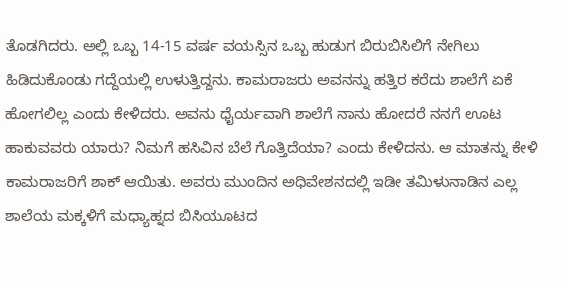ತೊಡಗಿದರು. ಅಲ್ಲಿ ಒಬ್ಬ 14-15 ವರ್ಷ ವಯಸ್ಸಿನ ಒಬ್ಬ ಹುಡುಗ ಬಿರುಬಿಸಿಲಿಗೆ ನೇಗಿಲು ಹಿಡಿದುಕೊಂಡು ಗದ್ದೆಯಲ್ಲಿ ಉಳುತ್ತಿದ್ದನು. ಕಾಮರಾಜರು ಅವನನ್ನು ಹತ್ತಿರ ಕರೆದು ಶಾಲೆಗೆ ಏಕೆ ಹೋಗಲಿಲ್ಲ ಎಂದು ಕೇಳಿದರು. ಅವನು ಧೈರ್ಯವಾಗಿ ಶಾಲೆಗೆ ನಾನು ಹೋದರೆ ನನಗೆ ಊಟ ಹಾಕುವವರು ಯಾರು? ನಿಮಗೆ ಹಸಿವಿನ ಬೆಲೆ ಗೊತ್ತಿದೆಯಾ? ಎಂದು ಕೇಳಿದನು. ಆ ಮಾತನ್ನು ಕೇಳಿ ಕಾಮರಾಜರಿಗೆ ಶಾಕ್ ಆಯಿತು. ಅವರು ಮುಂದಿನ ಅಧಿವೇಶನದಲ್ಲಿ ಇಡೀ ತಮಿಳುನಾಡಿನ ಎಲ್ಲ ಶಾಲೆಯ ಮಕ್ಕಳಿಗೆ ಮಧ್ಯಾಹ್ನದ ಬಿಸಿಯೂಟದ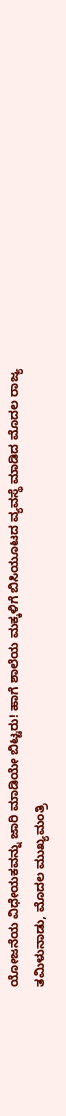ಯೋಜನೆಯ ವಿಧೇಯಕವನ್ನು ಜಾರಿ ಮಾಡಿಯೇ ಬಿಟ್ಟರು! ಹಾಗೆ ಶಾಲೆಯ ಮಕ್ಕಳಿಗೆ ಬಿಸಿಯೂಟದ ವ್ಯವಸ್ಥೆ ಮಾಡಿದ ಮೊದಲ ರಾಜ್ಯ ತಮಿಳುನಾಡು, ಮೊದಲ ಮುಖ್ಯಮಂತ್ರಿ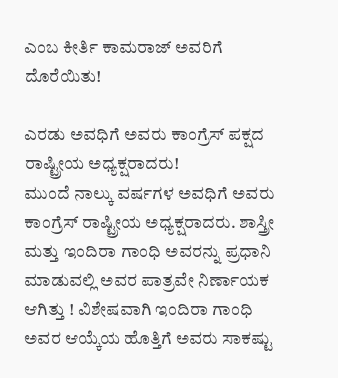ಎಂಬ ಕೀರ್ತಿ ಕಾಮರಾಜ್ ಅವರಿಗೆ ದೊರೆಯಿತು!

ಎರಡು ಅವಧಿಗೆ ಅವರು ಕಾಂಗ್ರೆಸ್ ಪಕ್ಷದ ರಾಷ್ಟ್ರೀಯ ಅಧ್ಯಕ್ಷರಾದರು!
ಮುಂದೆ ನಾಲ್ಕು ವರ್ಷಗಳ ಅವಧಿಗೆ ಅವರು ಕಾಂಗ್ರೆಸ್ ರಾಷ್ಟ್ರೀಯ ಅಧ್ಯಕ್ಷರಾದರು. ಶಾಸ್ತ್ರೀ ಮತ್ತು ಇಂದಿರಾ ಗಾಂಧಿ ಅವರನ್ನು ಪ್ರಧಾನಿ ಮಾಡುವಲ್ಲಿ ಅವರ ಪಾತ್ರವೇ ನಿರ್ಣಾಯಕ ಆಗಿತ್ತು ! ವಿಶೇಷವಾಗಿ ಇಂದಿರಾ ಗಾಂಧಿ ಅವರ ಆಯ್ಕೆಯ ಹೊತ್ತಿಗೆ ಅವರು ಸಾಕಷ್ಟು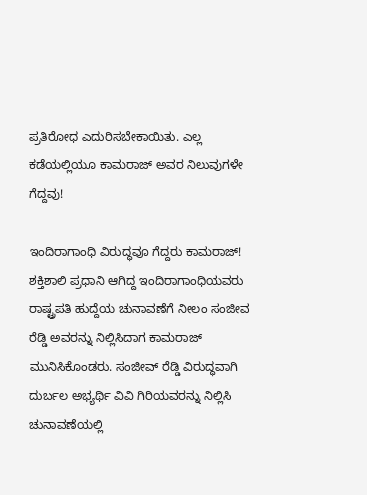ಪ್ರತಿರೋಧ ಎದುರಿಸಬೇಕಾಯಿತು. ಎಲ್ಲ ಕಡೆಯಲ್ಲಿಯೂ ಕಾಮರಾಜ್ ಅವರ ನಿಲುವುಗಳೇ ಗೆದ್ದವು!

ಇಂದಿರಾಗಾಂಧಿ ವಿರುದ್ಧವೂ ಗೆದ್ದರು ಕಾಮರಾಜ್!
ಶಕ್ತಿಶಾಲಿ ಪ್ರಧಾನಿ ಆಗಿದ್ದ ಇಂದಿರಾಗಾಂಧಿಯವರು ರಾಷ್ಟ್ರಪತಿ ಹುದ್ದೆಯ ಚುನಾವಣೆಗೆ ನೀಲಂ ಸಂಜೀವ ರೆಡ್ಡಿ ಅವರನ್ನು ನಿಲ್ಲಿಸಿದಾಗ ಕಾಮರಾಜ್ ಮುನಿಸಿಕೊಂಡರು. ಸಂಜೀವ್ ರೆಡ್ಡಿ ವಿರುದ್ಧವಾಗಿ ದುರ್ಬಲ ಅಭ್ಯರ್ಥಿ ವಿವಿ ಗಿರಿಯವರನ್ನು ನಿಲ್ಲಿಸಿ ಚುನಾವಣೆಯಲ್ಲಿ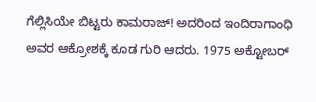ಗೆಲ್ಲಿಸಿಯೇ ಬಿಟ್ಟರು ಕಾಮರಾಜ್! ಅದರಿಂದ ಇಂದಿರಾಗಾಂಧಿ ಅವರ ಆಕ್ರೋಶಕ್ಕೆ ಕೂಡ ಗುರಿ ಆದರು. 1975 ಅಕ್ಟೋಬರ್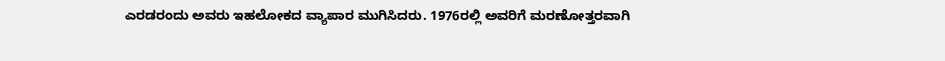ಎರಡರಂದು ಅವರು ಇಹಲೋಕದ ವ್ಯಾಪಾರ ಮುಗಿಸಿದರು. 1976ರಲ್ಲಿ ಅವರಿಗೆ ಮರಣೋತ್ತರವಾಗಿ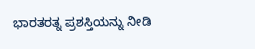ಭಾರತರತ್ನ ಪ್ರಶಸ್ತಿಯನ್ನು ನೀಡಿ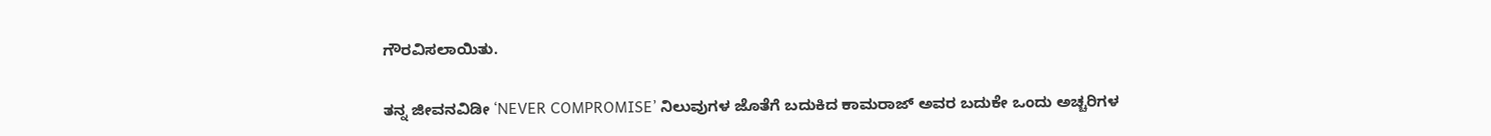ಗೌರವಿಸಲಾಯಿತು.

ತನ್ನ ಜೀವನವಿಡೀ ‘NEVER COMPROMISE’ ನಿಲುವುಗಳ ಜೊತೆಗೆ ಬದುಕಿದ ಕಾಮರಾಜ್ ಅವರ ಬದುಕೇ ಒಂದು ಅಚ್ಚರಿಗಳ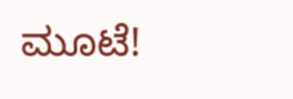ಮೂಟೆ!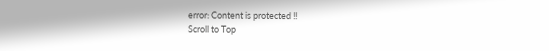error: Content is protected !!
Scroll to Top